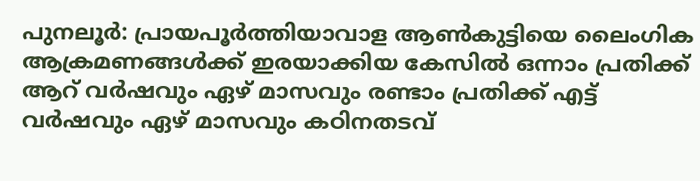പുനലൂർ: പ്രായപൂർത്തിയാവാള ആൺകുട്ടിയെ ലൈംഗിക ആക്രമണങ്ങൾക്ക് ഇരയാക്കിയ കേസിൽ ഒന്നാം പ്രതിക്ക് ആറ് വർഷവും ഏഴ് മാസവും രണ്ടാം പ്രതിക്ക് എട്ട് വർഷവും ഏഴ് മാസവും കഠിനതടവ്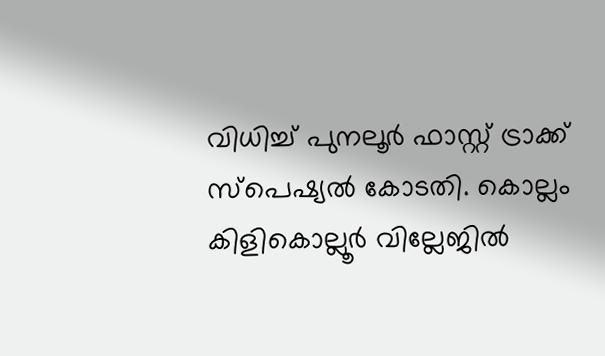വിധിച്ച് പുനലൂർ ഫാസ്റ്റ് ട്രാക്ക് സ്പെഷ്യൽ കോടതി. കൊല്ലം കിളികൊല്ലൂർ വില്ലേജിൽ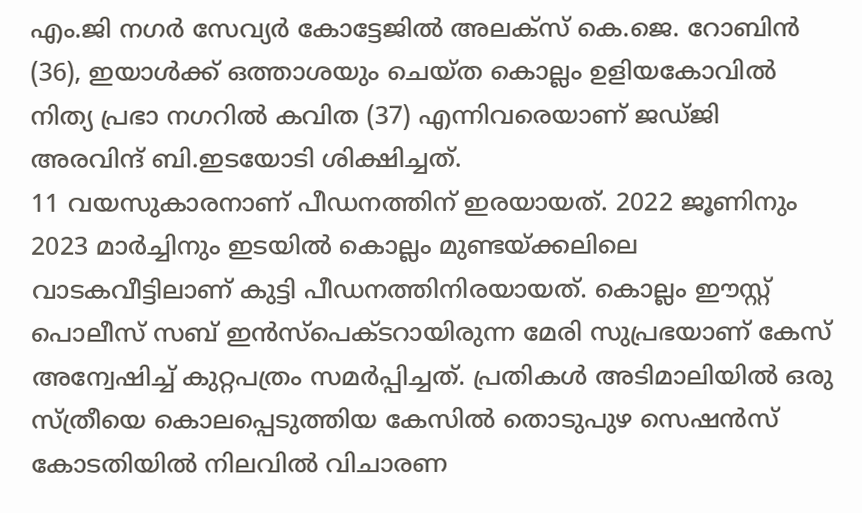എം.ജി നഗർ സേവ്യർ കോട്ടേജിൽ അലക്സ് കെ.ജെ. റോബിൻ (36), ഇയാൾക്ക് ഒത്താശയും ചെയ്ത കൊല്ലം ഉളിയകോവിൽ നിത്യ പ്രഭാ നഗറിൽ കവിത (37) എന്നിവരെയാണ് ജഡ്ജി അരവിന്ദ് ബി.ഇടയോടി ശിക്ഷിച്ചത്.
11 വയസുകാരനാണ് പീഡനത്തിന് ഇരയായത്. 2022 ജൂണിനും 2023 മാർച്ചിനും ഇടയിൽ കൊല്ലം മുണ്ടയ്ക്കലിലെ വാടകവീട്ടിലാണ് കുട്ടി പീഡനത്തിനിരയായത്. കൊല്ലം ഈസ്റ്റ് പൊലീസ് സബ് ഇൻസ്പെക്ടറായിരുന്ന മേരി സുപ്രഭയാണ് കേസ് അന്വേഷിച്ച് കുറ്റപത്രം സമർപ്പിച്ചത്. പ്രതികൾ അടിമാലിയിൽ ഒരു സ്ത്രീയെ കൊലപ്പെടുത്തിയ കേസിൽ തൊടുപുഴ സെഷൻസ് കോടതിയിൽ നിലവിൽ വിചാരണ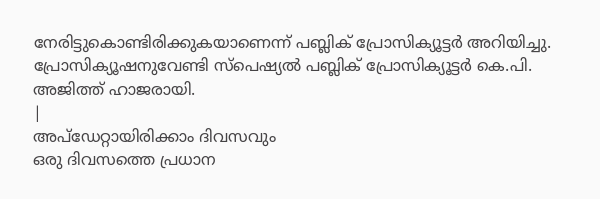നേരിട്ടുകൊണ്ടിരിക്കുകയാണെന്ന് പബ്ലിക് പ്രോസിക്യൂട്ടർ അറിയിച്ചു. പ്രോസിക്യൂഷനുവേണ്ടി സ്പെഷ്യൽ പബ്ലിക് പ്രോസിക്യൂട്ടർ കെ.പി. അജിത്ത് ഹാജരായി.
|
അപ്ഡേറ്റായിരിക്കാം ദിവസവും
ഒരു ദിവസത്തെ പ്രധാന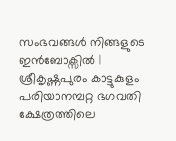സംഭവങ്ങൾ നിങ്ങളുടെ ഇൻബോക്സിൽ |
ശ്രീകൃഷ്ണപുരം കാട്ടുകുളം പരിയാനമ്പറ്റ ഭഗവതി ക്ഷേത്രത്തിലെ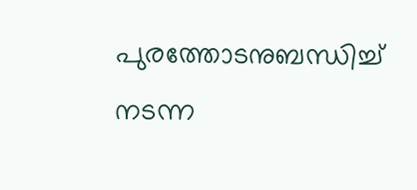പുരത്തോടനുബന്ധിച്ച് നടന്ന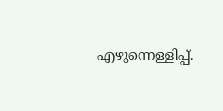എഴുന്നെള്ളിപ്പ്.